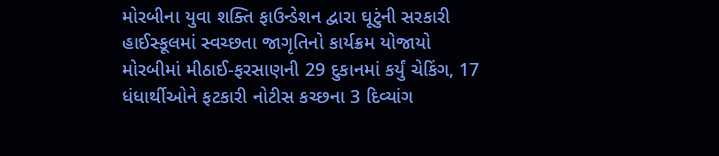મોરબીના યુવા શક્તિ ફાઉન્ડેશન દ્વારા ઘૂટુંની સરકારી હાઈસ્કૂલમાં સ્વચ્છતા જાગૃતિનો કાર્યક્રમ યોજાયો મોરબીમાં મીઠાઈ-ફરસાણની 29 દુકાનમાં કર્યું ચેકિંગ, 17 ધંધાર્થીઓને ફટકારી નોટીસ કચ્છના 3 દિવ્યાંગ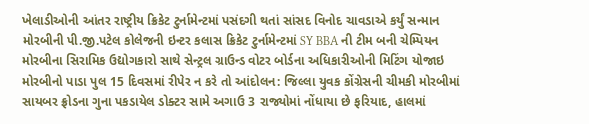ખેલાડીઓની આંતર રાષ્ટ્રીય ક્રિકેટ ટુર્નામેન્ટમાં પસંદગી થતાં સાંસદ વિનોદ ચાવડાએ કર્યું સન્માન મોરબીની પી.જી.પટેલ કોલેજની ઇન્ટર કલાસ ક્રિકેટ ટુર્નામેન્ટમાં SY BBA ની ટીમ બની ચેમ્પિયન મોરબીના સિરામિક ઉદ્યોગકારો સાથે સેન્ટ્રલ ગ્રાઉન્ડ વોટર બોર્ડના અધિકારીઓની મિટિંગ યોજાઇ મોરબીનો પાડા પુલ 15 દિવસમાં રીપેર ન કરે તો આંદોલન: જિલ્લા યુવક કોંગ્રેસની ચીમકી મોરબીમાં સાયબર ફ્રોડના ગુના પકડાયેલ ડોક્ટર સામે અગાઉ 3 રાજ્યોમાં નોંધાયા છે ફરિયાદ, હાલમાં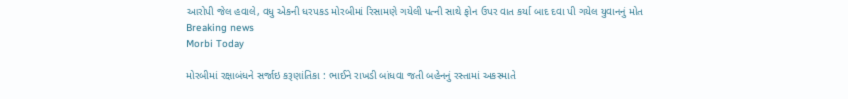આરોપી જેલ હવાલે, વધુ એકની ધરપકડ મોરબીમાં રિસામણે ગયેલી પત્ની સાથે ફોન ઉપર વાત કર્યા બાદ દવા પી ગયેલ યુવાનનું મોત
Breaking news
Morbi Today

મોરબીમાં રક્ષાબંધને સર્જાઇ કરૂણાંતિકા : ભાઈને રાખડી બાંધવા જતી બહેનનું રસ્તામાં અકસ્માતે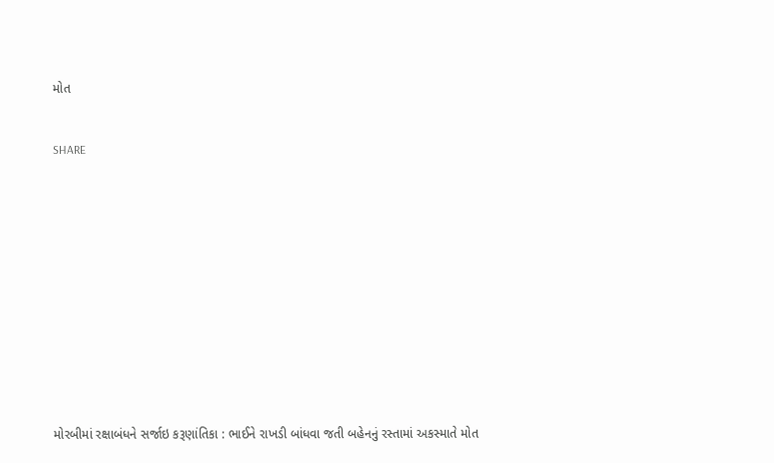મોત


SHARE













મોરબીમાં રક્ષાબંધને સર્જાઇ કરૂણાંતિકા : ભાઈને રાખડી બાંધવા જતી બહેનનું રસ્તામાં અકસ્માતે મોત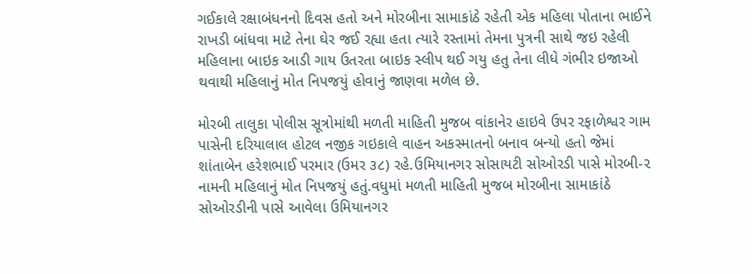ગઈકાલે રક્ષાબંધનનો દિવસ હતો અને મોરબીના સામાકાંઠે રહેતી એક મહિલા પોતાના ભાઈને રાખડી બાંધવા માટે તેના ઘેર જઈ રહ્યા હતા ત્યારે રસ્તામાં તેમના પુત્રની સાથે જઇ રહેલી મહિલાના બાઇક આડી ગાય ઉતરતા બાઇક સ્લીપ થઈ ગયુ હતુ તેના લીધે ગંભીર ઇજાઓ થવાથી મહિલાનું મોત નિપજયું હોવાનું જાણવા મળેલ છે.

મોરબી તાલુકા પોલીસ સૂત્રોમાંથી મળતી માહિતી મુજબ વાંકાનેર હાઇવે ઉપર રફાળેશ્વર ગામ પાસેની દરિયાલાલ હોટલ નજીક ગઇકાલે વાહન અકસ્માતનો બનાવ બન્યો હતો જેમાં શાંતાબેન હરેશભાઈ પરમાર (ઉમર ૩૮) રહે.ઉમિયાનગર સોસાયટી સોઓરડી પાસે મોરબી-૨ નામની મહિલાનું મોત નિપજયું હતું.વધુમાં મળતી માહિતી મુજબ મોરબીના સામાકાંઠે સોઓરડીની પાસે આવેલા ઉમિયાનગર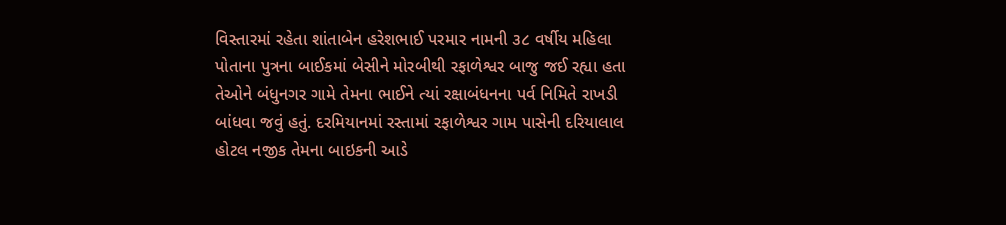વિસ્તારમાં રહેતા શાંતાબેન હરેશભાઈ પરમાર નામની ૩૮ વર્ષીય મહિલા પોતાના પુત્રના બાઈકમાં બેસીને મોરબીથી રફાળેશ્વર બાજુ જઈ રહ્યા હતા તેઓને બંધુનગર ગામે તેમના ભાઈને ત્યાં રક્ષાબંધનના પર્વ નિમિતે રાખડી બાંધવા જવું હતું. દરમિયાનમાં રસ્તામાં રફાળેશ્વર ગામ પાસેની દરિયાલાલ હોટલ નજીક તેમના બાઇકની આડે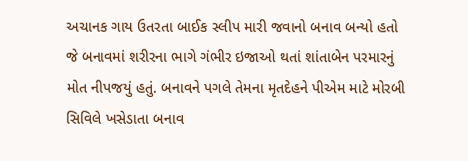અચાનક ગાય ઉતરતા બાઈક સ્લીપ મારી જવાનો બનાવ બન્યો હતો જે બનાવમાં શરીરના ભાગે ગંભીર ઇજાઓ થતાં શાંતાબેન પરમારનું મોત નીપજયું હતું. બનાવને પગલે તેમના મૃતદેહને પીએમ માટે મોરબી સિવિલે ખસેડાતા બનાવ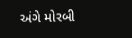અંગે મોરબી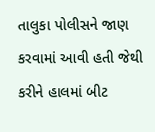તાલુકા પોલીસને જાણ કરવામાં આવી હતી જેથી કરીને હાલમાં બીટ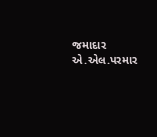જમાદાર એ.એલ.પરમાર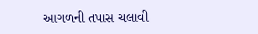આગળની તપાસ ચલાવી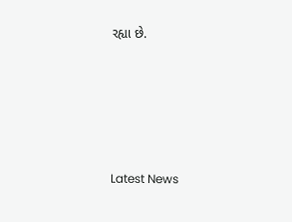રહ્યા છે.






Latest News